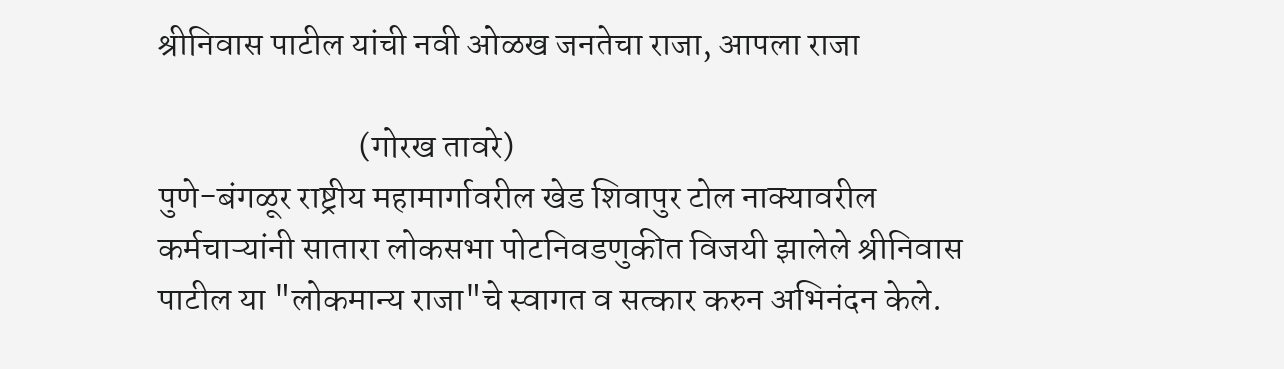श्रीनिवास पाटील यांची नवी ओळख जनतेचा राजा, आपला राजा

                             (गोरख तावरे)
पुणे-बंगळूर राष्ट्रीय महामार्गावरील खेड शिवापुर टोल नाक्यावरील कर्मचाऱ्यांनी सातारा लोकसभा पोटनिवडणुकीत विजयी झालेले श्रीनिवास पाटील या "लोकमान्य राजा"चे स्वागत व सत्कार करुन अभिनंदन केले.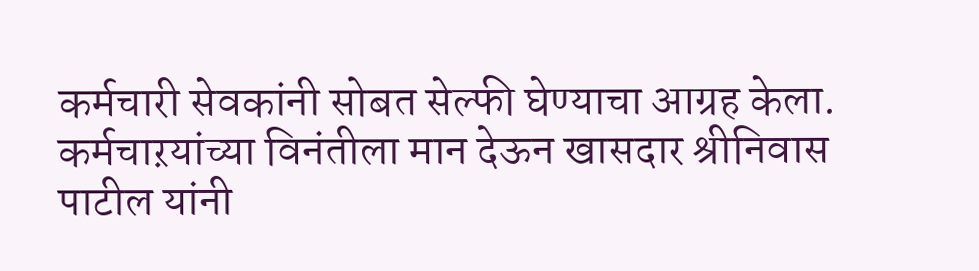कर्मचारी सेवकांनी सोबत सेल्फी घेण्याचा आग्रह केला. कर्मचाऱयांच्या विनंतीला मान देऊन खासदार श्रीनिवास पाटील यांनी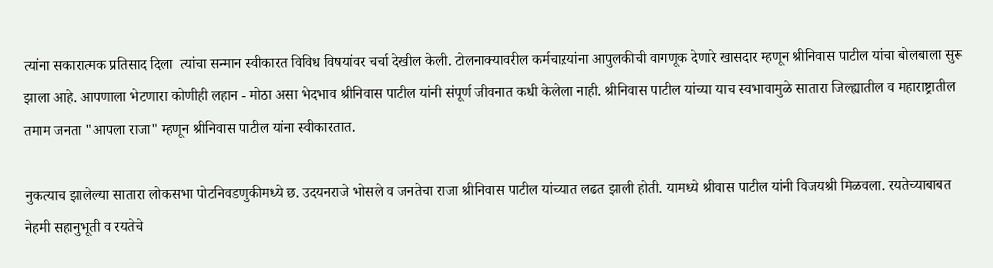त्यांना सकारात्मक प्रतिसाद दिला  त्यांचा सन्मान स्वीकारत विविध विषयांवर चर्चा देखील केली. टोलनाक्यावरील कर्मचाऱयांना आपुलकीची वागणूक देणारे खासदार म्हणून श्रीनिवास पाटील यांचा बोलबाला सुरू झाला आहे. आपणाला भेटणारा कोणीही लहान - मोठा असा भेदभाव श्रीनिवास पाटील यांनी संपूर्ण जीवनात कधी केलेला नाही. श्रीनिवास पाटील यांच्या याच स्वभावामुळे सातारा जिल्ह्यातील व महाराष्ट्रातील तमाम जनता "आपला राजा" म्हणून श्रीनिवास पाटील यांना स्वीकारतात.

नुकत्याच झालेल्या सातारा लोकसभा पोटनिवडणुकीमध्ये छ. उदयनराजे भोसले व जनतेचा राजा श्रीनिवास पाटील यांच्यात लढत झाली होती. यामध्ये श्रीवास पाटील यांनी विजयश्री मिळवला. रयतेच्याबाबत नेहमी सहानुभूती व रयतेचे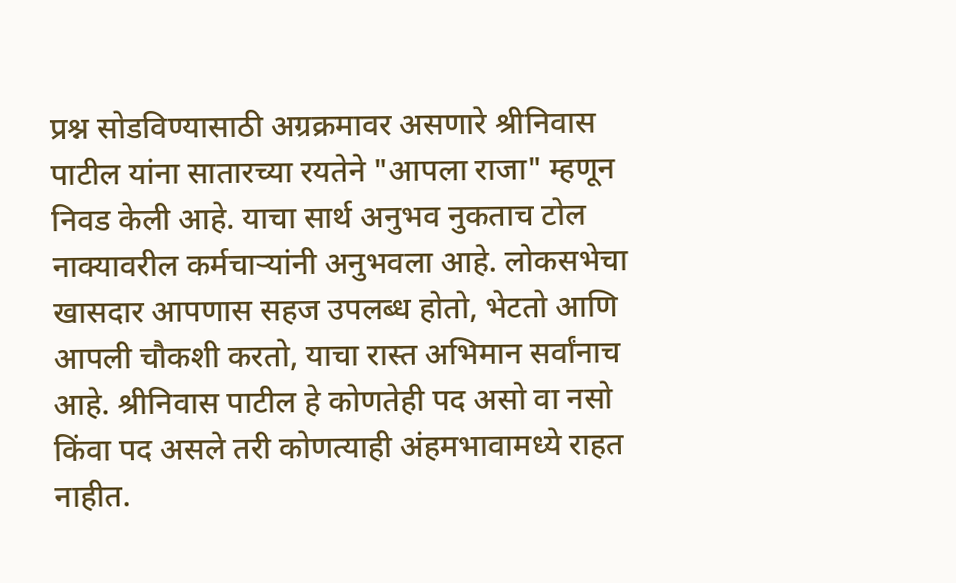प्रश्न सोडविण्यासाठी अग्रक्रमावर असणारे श्रीनिवास पाटील यांना सातारच्या रयतेने "आपला राजा" म्हणून निवड केली आहे. याचा सार्थ अनुभव नुकताच टोल नाक्यावरील कर्मचाऱ्यांनी अनुभवला आहे. लोकसभेचा खासदार आपणास सहज उपलब्ध होतो, भेटतो आणि आपली चौकशी करतो, याचा रास्त अभिमान सर्वांनाच आहे. श्रीनिवास पाटील हे कोणतेही पद असो वा नसो किंवा पद असले तरी कोणत्याही अंहमभावामध्ये राहत नाहीत.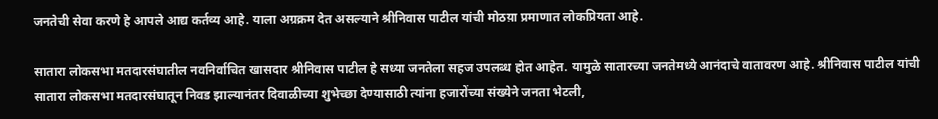जनतेची सेवा करणे हे आपले आद्य कर्तव्य आहे. याला अग्रक्रम देत असल्याने श्रीनिवास पाटील यांची मोठय़ा प्रमाणात लोकप्रियता आहे.

सातारा लोकसभा मतदारसंघातील नवनिर्वाचित खासदार श्रीनिवास पाटील हे सध्या जनतेला सहज उपलब्ध होत आहेत. यामुळे सातारच्या जनतेमध्ये आनंदाचे वातावरण आहे. श्रीनिवास पाटील यांची सातारा लोकसभा मतदारसंघातून निवड झाल्यानंतर दिवाळीच्या शुभेच्छा देण्यासाठी त्यांना हजारोंच्या संख्येने जनता भेटली,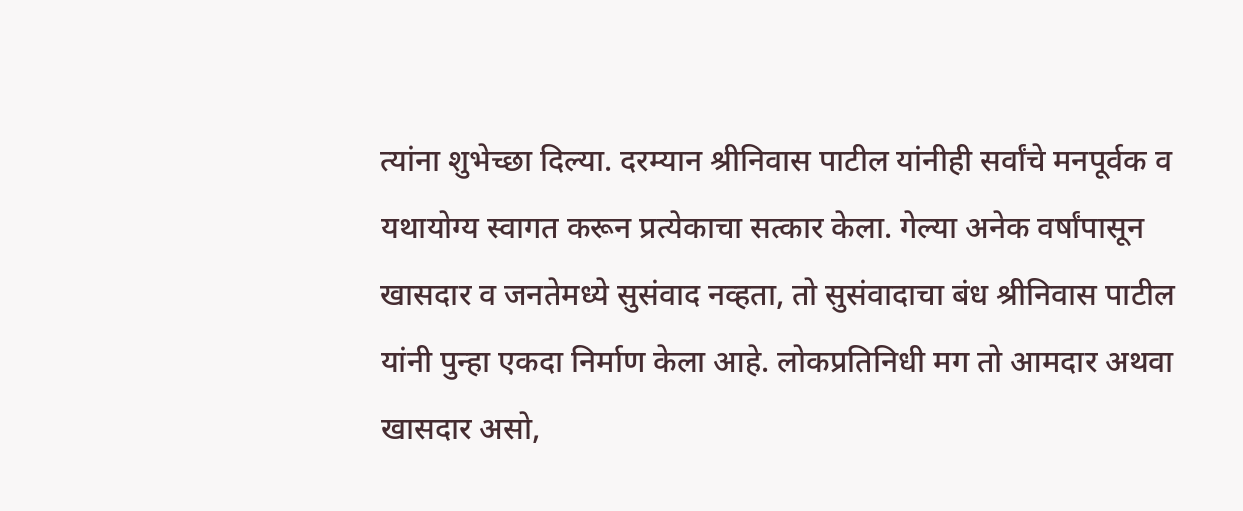त्यांना शुभेच्छा दिल्या. दरम्यान श्रीनिवास पाटील यांनीही सर्वांचे मनपूर्वक व यथायोग्य स्वागत करून प्रत्येकाचा सत्कार केला. गेल्या अनेक वर्षांपासून खासदार व जनतेमध्ये सुसंवाद नव्हता, तो सुसंवादाचा बंध श्रीनिवास पाटील यांनी पुन्हा एकदा निर्माण केला आहे. लोकप्रतिनिधी मग तो आमदार अथवा खासदार असो,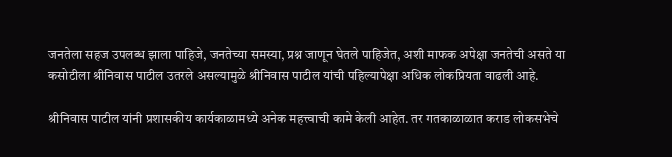जनतेला सहज उपलब्ध झाला पाहिजे, जनतेच्या समस्या, प्रश्न जाणून घेतले पाहिजेत, अशी माफक अपेक्षा जनतेची असते या कसोटीला श्रीनिवास पाटील उतरले असल्यामुळे श्रीनिवास पाटील यांची पहिल्यापेक्षा अधिक लोकप्रियता वाढली आहे.

श्रीनिवास पाटील यांनी प्रशासकीय कार्यकाळामध्ये अनेक महत्त्वाची कामे केली आहेत. तर गतकाळाळात कराड लोकसभेचे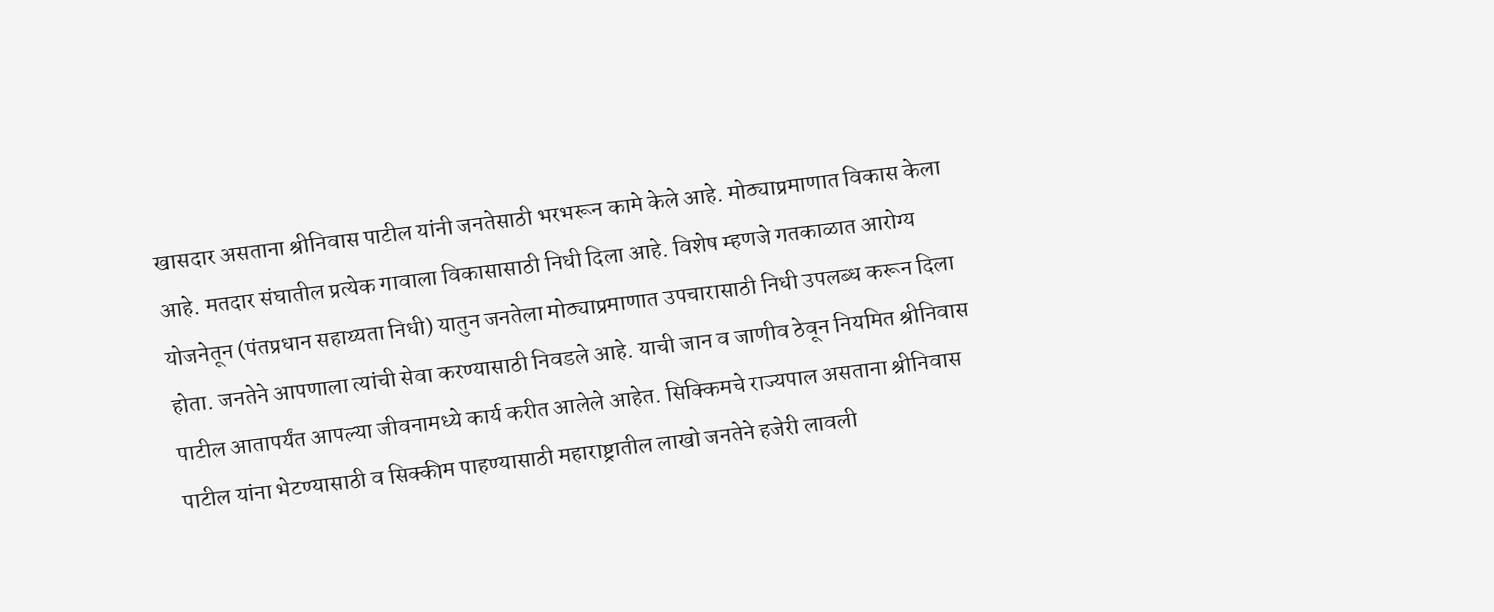खासदार असताना श्रीनिवास पाटील यांनी जनतेसाठी भरभरून कामे केले आहे. मोठ्याप्रमाणात विकास केला आहे. मतदार संघातील प्रत्येक गावाला विकासासाठी निधी दिला आहे. विशेष म्हणजे गतकाळात आरोग्य योजनेतून (पंतप्रधान सहाय्यता निधी) यातुन जनतेला मोठ्याप्रमाणात उपचारासाठी निधी उपलब्ध करून दिला होता. जनतेने आपणाला त्यांची सेवा करण्यासाठी निवडले आहे. याची जान व जाणीव ठेवून नियमित श्रीनिवास पाटील आतापर्यंत आपल्या जीवनामध्ये कार्य करीत आलेले आहेत. सिक्किमचे राज्यपाल असताना श्रीनिवास पाटील यांना भेटण्यासाठी व सिक्कीम पाहण्यासाठी महाराष्ट्रातील लाखो जनतेने हजेरी लावली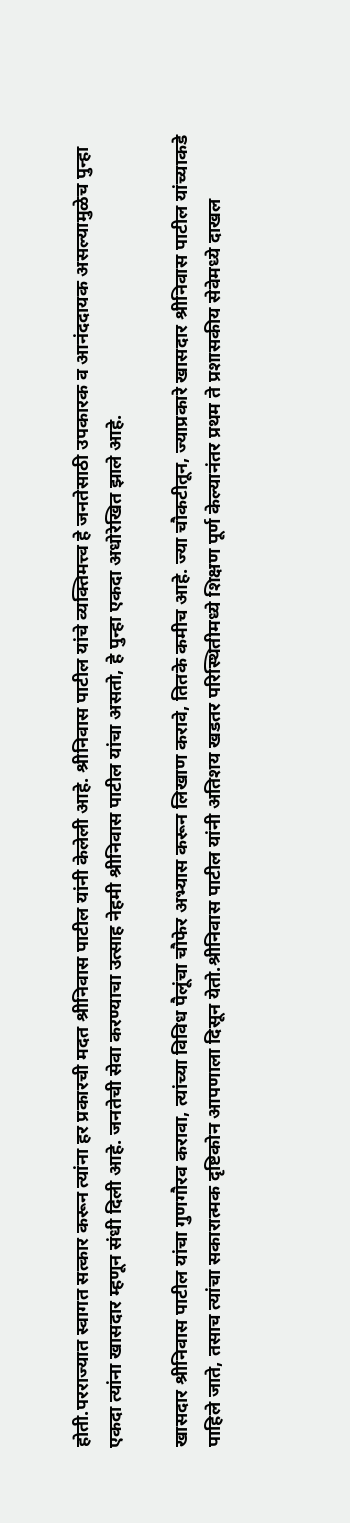होती.परराज्यात स्वागत सत्कार करून त्यांना हर प्रकारची मदत श्रीनिवास पाटील यांनी केलेली आहे. श्रीनिवास पाटील यांचे व्यक्तिमत्त्व हे जनतेसाठी उपकारक व आनंददायक असल्यामुळेच पुन्हा एकदा त्यांना खासदार म्हणून संधी दिली आहे. जनतेची सेवा करण्याचा उत्साह नेहमी श्रीनिवास पाटील यांचा असतो, हे पुन्हा एकदा अधोरेखित झाले आहे.

खासदार श्रीनिवास पाटील यांचा गुणगौरव करावा, त्यांच्या विविध पैलूंचा चौफेर अभ्यास करून लिखाण करावे, तितके कमीच आहे. ज्या चौकटीतून, ज्याप्रकारे खासदार श्रीनिवास पाटील यांच्याकडे पाहिले जाते, तसाच त्यांचा सकारात्मक दृष्टिकोन आपणाला दिसून येतो.श्रीनिवास पाटील यांनी अतिशय खडतर परिस्थितीमध्ये शिक्षण पूर्ण केल्यानंतर प्रथम ते प्रशासकीय सेवेमध्ये दाखल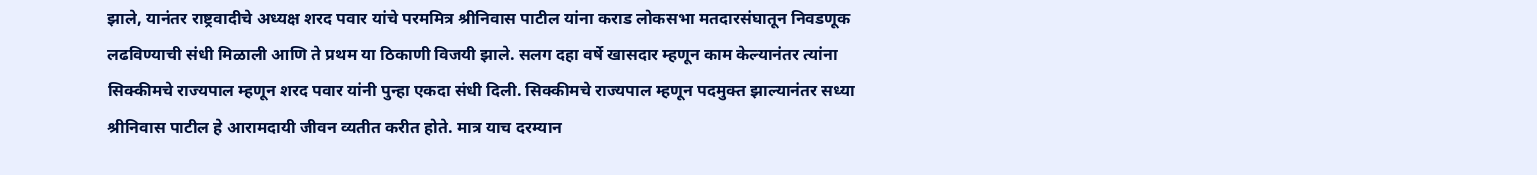झाले, यानंतर राष्ट्रवादीचे अध्यक्ष शरद पवार यांचे परममित्र श्रीनिवास पाटील यांना कराड लोकसभा मतदारसंघातून निवडणूक लढविण्याची संधी मिळाली आणि ते प्रथम या ठिकाणी विजयी झाले. सलग दहा वर्षे खासदार म्हणून काम केल्यानंतर त्यांना सिक्कीमचे राज्यपाल म्हणून शरद पवार यांनी पुन्हा एकदा संधी दिली. सिक्कीमचे राज्यपाल म्हणून पदमुक्त झाल्यानंतर सध्या श्रीनिवास पाटील हे आरामदायी जीवन व्यतीत करीत होते. मात्र याच दरम्यान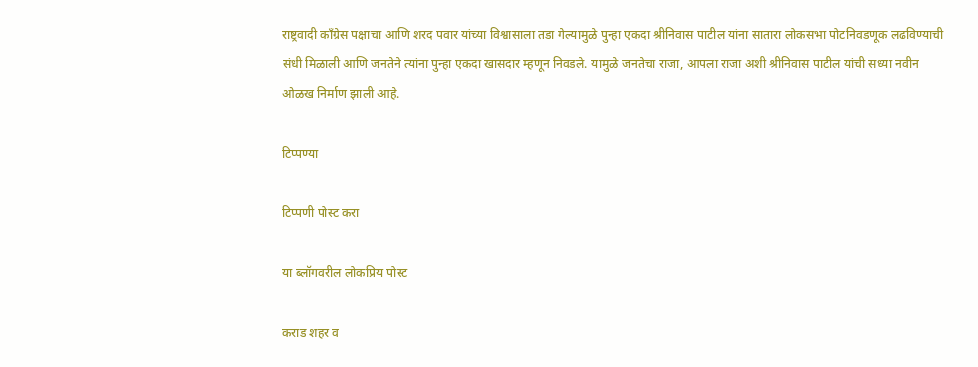राष्ट्रवादी काँग्रेस पक्षाचा आणि शरद पवार यांच्या विश्वासाला तडा गेल्यामुळे पुन्हा एकदा श्रीनिवास पाटील यांना सातारा लोकसभा पोटनिवडणूक लढविण्याची संधी मिळाली आणि जनतेने त्यांना पुन्हा एकदा खासदार म्हणून निवडले. यामुळे जनतेचा राजा, आपला राजा अशी श्रीनिवास पाटील यांची सध्या नवीन ओळख निर्माण झाली आहे.

टिप्पण्या

टिप्पणी पोस्ट करा

या ब्लॉगवरील लोकप्रिय पोस्ट

कराड शहर व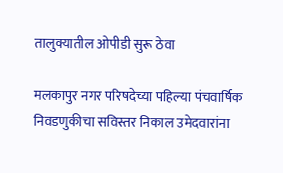तालुक्यातील ओपीडी सुरू ठेवा

मलकापुर नगर परिषदेच्या पहिल्या पंचवार्षिक निवडणुकीचा सविस्तर निकाल उमेदवारांना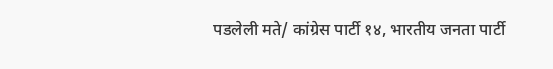पडलेली मते/ कांग्रेस पार्टी १४, भारतीय जनता पार्टी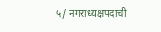५/ नगराध्यक्षपदाची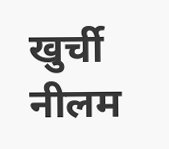खुर्ची नीलम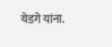येडगे यांना.